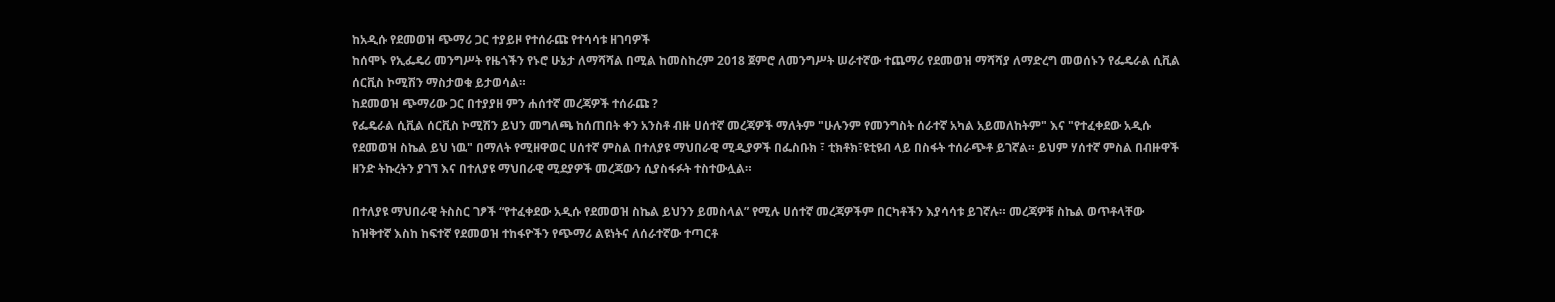ከአዲሱ የደመወዝ ጭማሪ ጋር ተያይዞ የተሰራጩ የተሳሳቱ ዘገባዎች
ከሰሞኑ የኢፌዴሪ መንግሥት የዜጎችን የኑሮ ሁኔታ ለማሻሻል በሚል ከመስከረም 2018 ጀምሮ ለመንግሥት ሠራተኛው ተጨማሪ የደመወዝ ማሻሻያ ለማድረግ መወሰኑን የፌዴራል ሲቪል ሰርቪስ ኮሚሽን ማስታወቁ ይታወሳል።
ከደመወዝ ጭማሪው ጋር በተያያዘ ምን ሐሰተኛ መረጃዎች ተሰራጩ ?
የፌዴራል ሲቪል ሰርቪስ ኮሚሽን ይህን መግለጫ ከሰጠበት ቀን አንስቶ ብዙ ሀሰተኛ መረጃዎች ማለትም "ሁሉንም የመንግስት ሰራተኛ አካል አይመለከትም" እና "የተፈቀደው አዲሱ የደመወዝ ስኬል ይህ ነዉ" በማለት የሚዘዋወር ሀሰተኛ ምስል በተለያዩ ማህበራዊ ሚዲያዎች በፌስቡክ ፣ ቲክቶክ፣ዩቲዩብ ላይ በስፋት ተሰራጭቶ ይገኛል። ይህም ሃሰተኛ ምስል በብዙዋች ዘንድ ትኩረትን ያገኘ እና በተለያዩ ማህበራዊ ሚደያዎች መረጃውን ሲያስፋፉት ተስተውሏል።

በተለያዩ ማህበራዊ ትስስር ገፆች “የተፈቀደው አዲሱ የደመወዝ ስኬል ይህንን ይመስላል” የሚሉ ሀሰተኛ መረጃዎችም በርካቶችን እያሳሳቱ ይገኛሉ። መረጃዎቹ ስኬል ወጥቶላቸው ከዝቅተኛ እስከ ከፍተኛ የደመወዝ ተከፋዮችን የጭማሪ ልዩነትና ለሰራተኛው ተጣርቶ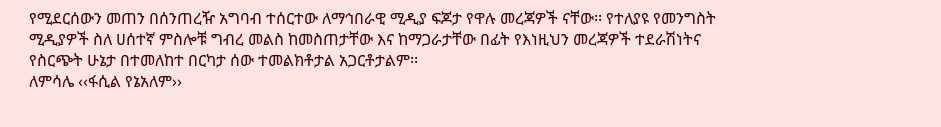የሚደርሰውን መጠን በሰንጠረዥ አግባብ ተሰርተው ለማኅበራዊ ሚዲያ ፍጆታ የዋሉ መረጃዎች ናቸው፡፡ የተለያዩ የመንግስት ሚዲያዎች ስለ ሀሰተኛ ምስሎቹ ግብረ መልስ ከመስጠታቸው እና ከማጋራታቸው በፊት የእነዚህን መረጃዎች ተደራሽነትና የስርጭት ሁኔታ በተመለከተ በርካታ ሰው ተመልክቶታል አጋርቶታልም፡፡
ለምሳሌ ‹‹ፋሲል የኔአለም››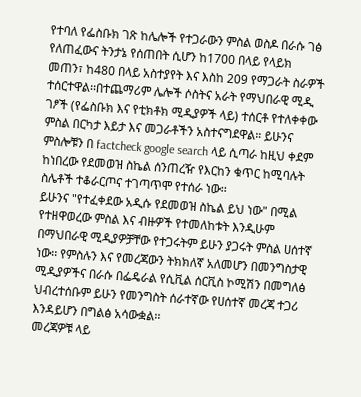የተባለ የፌስቡክ ገጽ ከሌሎች የተጋራውን ምስል ወስዶ በራሱ ገፅ የለጠፈውና ትንታኔ የሰጠበት ሲሆን ከ1700 በላይ የላይክ መጠን፣ ከ480 በላይ አስተያየት እና እስከ 209 የማጋራት ስራዎች ተሰርተዋል፡፡በተጨማሪም ሌሎች ሶስትና አራት የማህበራዊ ሚዲ ገፆች (የፌስቡክ እና የቲክቶክ ሚዲያዎች ላይ) ተሰርቶ የተለቀቀው ምስል በርካታ እይታ እና መጋራቶችን አስተናግደዋል። ይሁንና ምስሎቹን በ factcheck google search ላይ ሲጣራ ከዚህ ቀደም ከነበረው የደመወዝ ስኬል ሰንጠረዥ የእርከን ቁጥር ከሚባሉት ስሌቶች ተቆራርጦና ተገጣጥሞ የተሰራ ነው፡፡
ይሁንና "የተፈቀደው አዲሱ የደመወዝ ስኬል ይህ ነው" በሚል የተዘዋወረው ምስል እና ብዙዎች የተመለከቱት እንዲሁም በማህበራዊ ሚዲያዎቻቸው የተጋሩትም ይሁን ያጋሩት ምስል ሀሰተኛ ነው፡፡ የምስሉን እና የመረጃውን ትክክለኛ አለመሆን በመንግስታዊ ሚዲያዎችና በራሱ በፌዴራል የሲቪል ሰርቪስ ኮሚሽን በመግለፅ ህብረተሰቡም ይሁን የመንግስት ሰራተኛው የሀሰተኛ መረጃ ተጋሪ እንዳይሆን በግልፅ አሳውቋል፡፡
መረጃዎቹ ላይ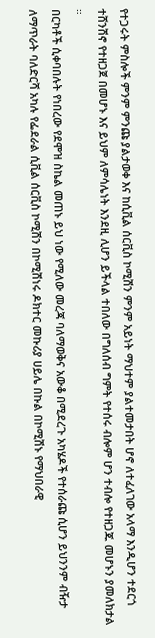የተጋሩት ምስሎች ምንም ምንጩ ያልታወቀ እና ከሲቪል ሰርቪስ ኮሚሽን ምንም አይነት ማህተም ያልተመታበት ሆኖ ለተፈለገው አላማ እንዲሆን ተደርጎ ተሸንሽኖ የተዘጋጀ በመሆኑ እና ይህም ለምሳሌነት እንደዚ ሊሆን ይችላል ተበለው በግለሰብ ግምት የተሰሩ ብሎም ሆን ተብሎ የተዘጋጁ መሆኑን ያመለክታል ።
በርካቶች ሲቀባበሉት የነበረው የደሞዝ ስኬል መጠኑ ይህ ነው የሚለው መረጃ ባለማወቅና አውቆ በሚደረጉ አካሄዶች የተሰራጩ ሲሆን ይህንንም ብዥታ ለማጥራት ባለድርሻ አካሉ የፌደራል ሲቪል ሰርቪስ ኮሚሽን በኮሚሽነሩ ዶክተር መኩሪያ ሀይሌ በኩል በኮሚሽኑ የማህበራዊ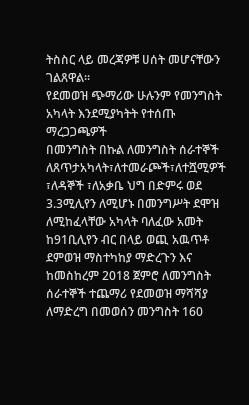ትስስር ላይ መረጃዎቹ ሀሰት መሆናቸውን ገልጸዋል፡፡
የደመወዝ ጭማሪው ሁሉንም የመንግስት አካላት እንደሚያካትት የተሰጡ ማረጋጋጫዎች
በመንግስት በኩል ለመንግስት ሰራተኞች ለጸጥታአካላት፣ለተመራጮች፣ለተሿሚዎች ፣ለዳኞች ፣ለአቃቤ ህግ በድምሩ ወደ 3.3ሚሊየን ለሚሆኑ በመንግሥት ደሞዝ ለሚከፈላቸው አካላት ባለፈው አመት ከ91ቢሊየን ብር በላይ ወጪ አዉጥቶ ደምወዝ ማስተካከያ ማድረጉን እና ከመስከረም 2018 ጀምሮ ለመንግስት ሰራተኞች ተጨማሪ የደመወዝ ማሻሻያ ለማድረግ በመወሰን መንግስት 160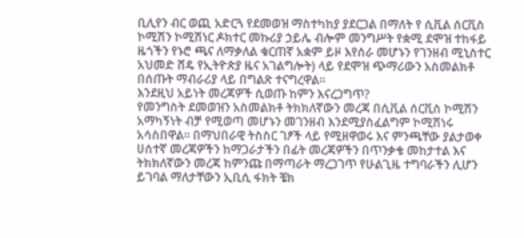ቢሊየን ብር ወጪ አድርጓ የደመወዝ ማስተካከያ ያደርጋል በማለት የ ሲቪል ሰርቪስ ኮሚሽን ኮሚሽነር ዶክተር መኩሪያ ኃይሌ ብሎም መንግሥት የቋሚ ደሞዝ ተከፋይ ዜጎችን የኑሮ ጫና ለማቃለል ቁርጠኛ አቋም ይዞ እየሰራ መሆኑን የገንዘብ ሚኒስተር አህመድ ሸዴ የኢትዮጵያ ዜና አገልግሎት) ላይ የደሞዝ ጭማሪውን አስመልክቶ በሰጡት ማብራሪያ ላይ በግልጽ ተናግረዋል።
እንደዚህ አይነት መረጃዎች ሲወጡ ከምን እናረጋግጥ?
የመንግስት ደመወዝን አስመልክቶ ትክክለኛውን መረጃ በሲቪል ሰርቪስ ኮሚሽን አማካኝነት ብቻ የሚወጣ መሆኑን መገንዘብ እንደሚያስፈልግም ኮሚሽነሩ አሳስበዋል። በማህበራዊ ትስስር ገፆች ላይ የሚዘዋወሩ እና ምንጫቸው ያልታወቀ ሀሰተኛ መረጃዎችን ከማጋራታችን በፊት መረጃዎችን በጥንቃቄ መከታተል እና ትክክለኛውን መረጃ ከምንጩ በማጣራት ማረጋገጥ የሁልጊዜ ተግባራችን ሊሆን ይገባል ማለታቸውን ኢቢሲ ፋክት ቼክ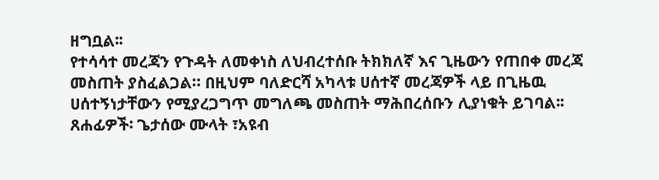ዘግቧል፡፡
የተሳሳተ መረጃን የጉዳት ለመቀነስ ለህብረተሰቡ ትክክለኛ እና ጊዜውን የጠበቀ መረጃ መስጠት ያስፈልጋል። በዚህም ባለድርሻ አካላቱ ሀሰተኛ መረጃዎች ላይ በጊዜዉ ሀሰተኝነታቸውን የሚያረጋግጥ መግለጫ መስጠት ማሕበረሰቡን ሊያነቁት ይገባል፡፡
ጸሐፊዎች፡ ጌታሰው ሙላት ፣አዩብ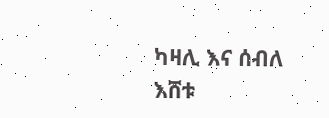ካዛሊ እና ሰብለ እሸቱ